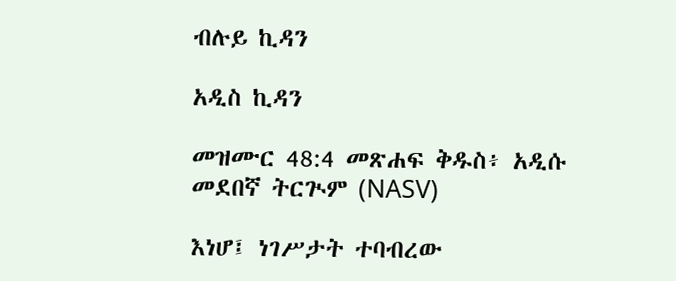ብሉይ ኪዳን

አዲስ ኪዳን

መዝሙር 48:4 መጽሐፍ ቅዱስ፥ አዲሱ መደበኛ ትርጒም (NASV)

እነሆ፤ ነገሥታት ተባብረው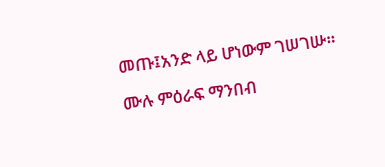መጡ፤አንድ ላይ ሆነውም ገሠገሡ።

ሙሉ ምዕራፍ ማንበብ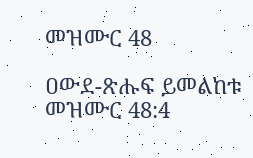መዝሙር 48

ዐውደ-ጽሑፍ ይመልከቱ መዝሙር 48:4